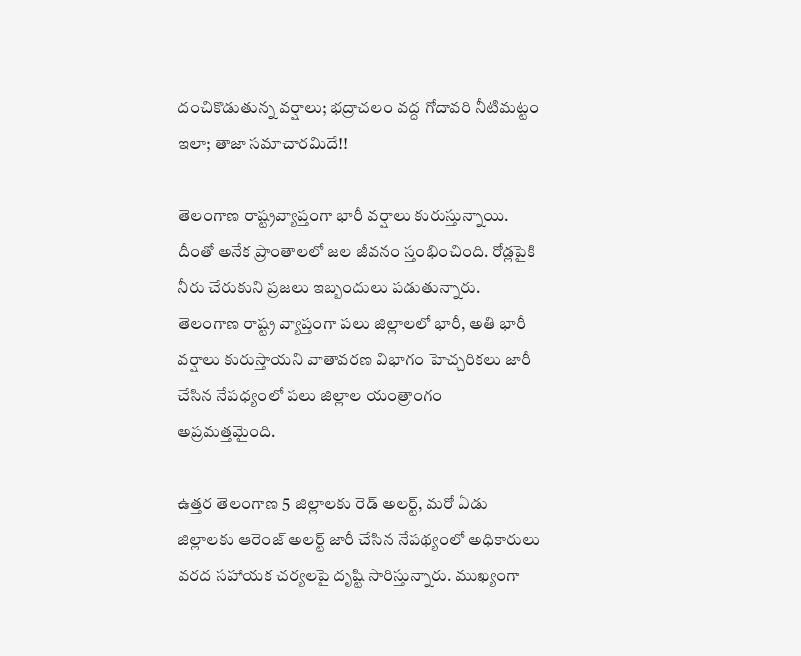దంచికొడుతున్న వర్షాలు; భద్రాచలం వద్ద గోదావరి నీటిమట్టం ఇలా; తాజా సమాచారమిదే!!

తెలంగాణ రాష్ట్రవ్యాప్తంగా భారీ వర్షాలు కురుస్తున్నాయి. దీంతో అనేక ప్రాంతాలలో జల జీవనం స్తంభించింది. రోడ్లపైకి నీరు చేరుకుని ప్రజలు ఇబ్బందులు పడుతున్నారు. తెలంగాణ రాష్ట్ర వ్యాప్తంగా పలు జిల్లాలలో భారీ, అతి భారీ వర్షాలు కురుస్తాయని వాతావరణ విభాగం హెచ్చరికలు జారీ చేసిన నేపధ్యంలో పలు జిల్లాల యంత్రాంగం అప్రమత్తమైంది.

ఉత్తర తెలంగాణ 5 జిల్లాలకు రెడ్ అలర్ట్, మరో ఏడు జిల్లాలకు ఆరెంజ్ అలర్ట్ జారీ చేసిన నేపథ్యంలో అధికారులు వరద సహాయక చర్యలపై దృష్టి సారిస్తున్నారు. ముఖ్యంగా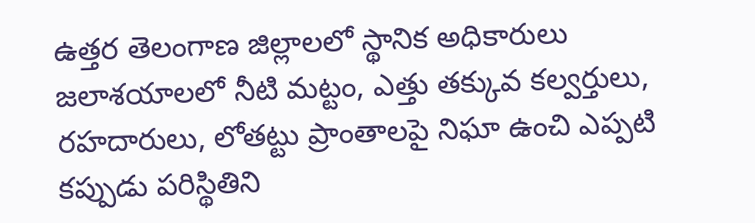ఉత్తర తెలంగాణ జిల్లాలలో స్థానిక అధికారులు జలాశయాలలో నీటి మట్టం, ఎత్తు తక్కువ కల్వర్తులు, రహదారులు, లోతట్టు ప్రాంతాలపై నిఘా ఉంచి ఎప్పటి కప్పుడు పరిస్థితిని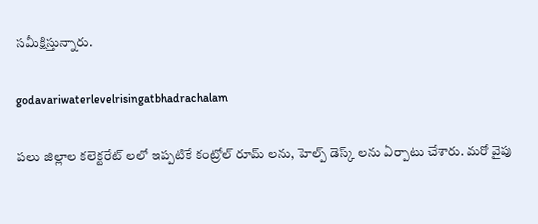సమీక్షిస్తున్నారు.

godavariwaterlevelrisingatbhadrachalam

పలు జిల్లాల కలెక్టరేట్ లలో ఇప్పటికే కంట్రోల్ రూమ్ లను, హెల్ప్ డెస్క్ లను ఏర్పాటు చేశారు. మరో వైపు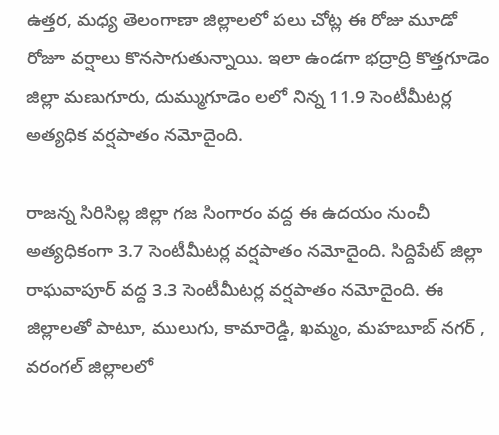ఉత్తర, మధ్య తెలంగాణా జిల్లాలలో పలు చోట్ల ఈ రోజు మూడో రోజూ వర్షాలు కొనసాగుతున్నాయి. ఇలా ఉండగా భద్రాద్రి కొత్తగూడెం జిల్లా మణుగూరు, దుమ్ముగూడెం లలో నిన్న 11.9 సెంటీమీటర్ల అత్యధిక వర్షపాతం నమోదైంది.

రాజన్న సిరిసిల్ల జిల్లా గజ సింగారం వద్ద ఈ ఉదయం నుంచీ అత్యధికంగా 3.7 సెంటీమీటర్ల వర్షపాతం నమోదైంది. సిద్దిపేట్ జిల్లా రాఘవాపూర్ వద్ద 3.3 సెంటీమీటర్ల వర్షపాతం నమోదైంది. ఈ జిల్లాలతో పాటూ, ములుగు, కామారెడ్డి, ఖమ్మం, మహబూబ్ నగర్ , వరంగల్ జిల్లాలలో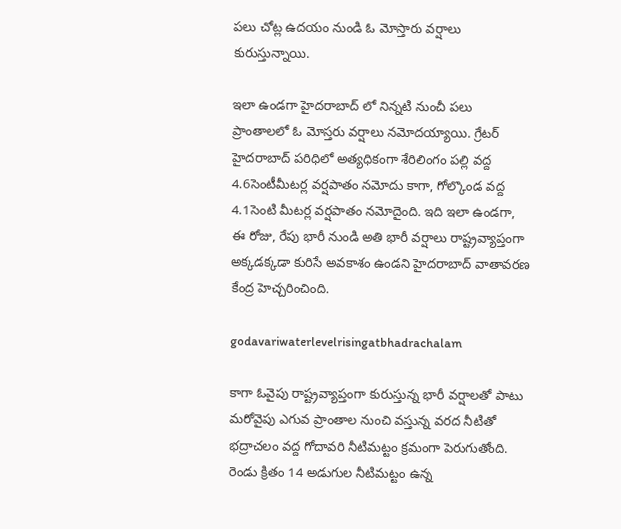పలు చోట్ల ఉదయం నుండి ఓ మోస్తారు వర్షాలు కురుస్తున్నాయి.

ఇలా ఉండగా హైదరాబాద్ లో నిన్నటి నుంచీ పలు ప్రాంతాలలో ఓ మోస్తరు వర్షాలు నమోదయ్యాయి. గ్రేటర్ హైదరాబాద్ పరిధిలో అత్యధికంగా శేరిలింగం పల్లి వద్ద 4.6సెంటీమీటర్ల వర్షపాతం నమోదు కాగా, గోల్కొండ వద్ద 4.1సెంటి మీటర్ల వర్షపాతం నమోదైంది. ఇది ఇలా ఉండగా, ఈ రోజు, రేపు భారీ నుండి అతి భారీ వర్షాలు రాష్ట్రవ్యాప్తంగా అక్కడక్కడా కురిసే అవకాశం ఉండని హైదరాబాద్ వాతావరణ కేంద్ర హెచ్చరించింది.

godavariwaterlevelrisingatbhadrachalam

కాగా ఓవైపు రాష్ట్రవ్యాప్తంగా కురుస్తున్న భారీ వర్షాలతో పాటు మరోవైపు ఎగువ ప్రాంతాల నుంచి వస్తున్న వరద నీటితో భద్రాచలం వద్ద గోదావరి నీటిమట్టం క్రమంగా పెరుగుతోంది. రెండు క్రితం 14 అడుగుల నీటిమట్టం ఉన్న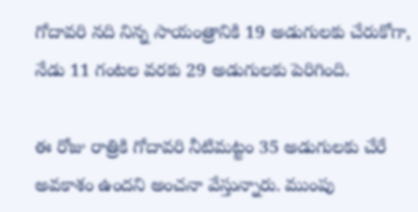గోదావరి నది నిన్న సాయంత్రానికి 19 అడుగులకు చేరుకోగా, నేడు 11 గంటల వరకు 29 అడుగులకు పెరిగింది.

ఈ రోజు రాత్రికి గోదావరి నీటిమట్టం 35 అడుగులకు చేరే అవకాశం ఉందని అంచనా వేస్తున్నారు. ముంపు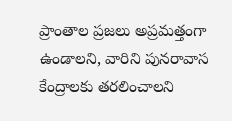ప్రాంతాల ప్రజలు అప్రమత్తంగా ఉండాలని, వారిని పునరావాస కేంద్రాలకు తరలించాలని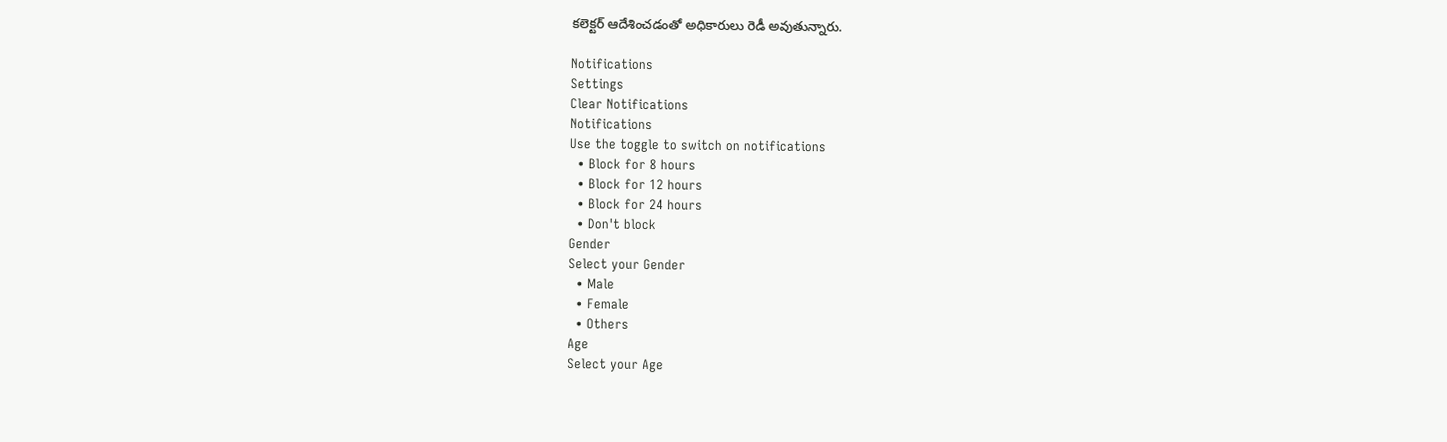కలెక్టర్ ఆదేశించడంతో అధికారులు రెడీ అవుతున్నారు.

Notifications
Settings
Clear Notifications
Notifications
Use the toggle to switch on notifications
  • Block for 8 hours
  • Block for 12 hours
  • Block for 24 hours
  • Don't block
Gender
Select your Gender
  • Male
  • Female
  • Others
Age
Select your Age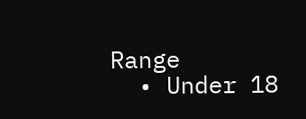Range
  • Under 18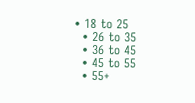• 18 to 25
  • 26 to 35
  • 36 to 45
  • 45 to 55
  • 55+